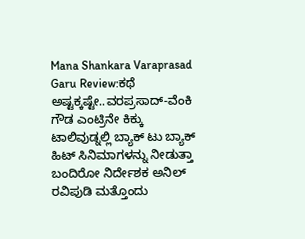Mana Shankara Varaprasad Garu Review:ಕಥೆ ಅಷ್ಟಕ್ಕಷ್ಟೇ..ವರಪ್ರಸಾದ್-ವೆಂಕಿ ಗೌಡ ಎಂಟ್ರಿನೇ ಕಿಕ್ಕು
ಟಾಲಿವುಡ್ನಲ್ಲಿ ಬ್ಯಾಕ್ ಟು ಬ್ಯಾಕ್ ಹಿಟ್ ಸಿನಿಮಾಗಳನ್ನು ನೀಡುತ್ತಾ ಬಂದಿರೋ ನಿರ್ದೇಶಕ ಅನಿಲ್ ರವಿಪುಡಿ ಮತ್ತೊಂದು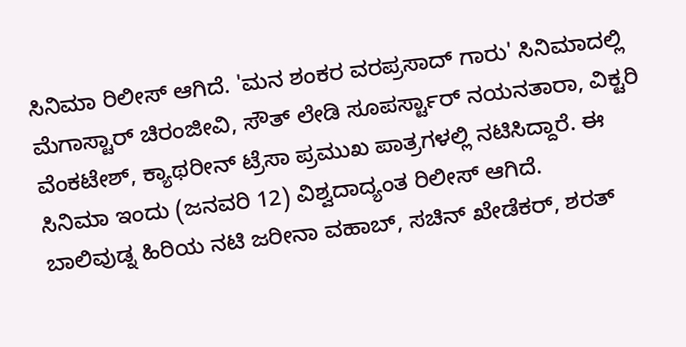ಸಿನಿಮಾ ರಿಲೀಸ್ ಆಗಿದೆ. 'ಮನ ಶಂಕರ ವರಪ್ರಸಾದ್ ಗಾರು' ಸಿನಿಮಾದಲ್ಲಿ ಮೆಗಾಸ್ಟಾರ್ ಚಿರಂಜೀವಿ, ಸೌತ್ ಲೇಡಿ ಸೂಪರ್ಸ್ಟಾರ್ ನಯನತಾರಾ, ವಿಕ್ಟರಿ ವೆಂಕಟೇಶ್, ಕ್ಯಾಥರೀನ್ ಟ್ರೆಸಾ ಪ್ರಮುಖ ಪಾತ್ರಗಳಲ್ಲಿ ನಟಿಸಿದ್ದಾರೆ. ಈ ಸಿನಿಮಾ ಇಂದು (ಜನವರಿ 12) ವಿಶ್ವದಾದ್ಯಂತ ರಿಲೀಸ್ ಆಗಿದೆ.
ಬಾಲಿವುಡ್ನ ಹಿರಿಯ ನಟಿ ಜರೀನಾ ವಹಾಬ್, ಸಚಿನ್ ಖೇಡೆಕರ್, ಶರತ್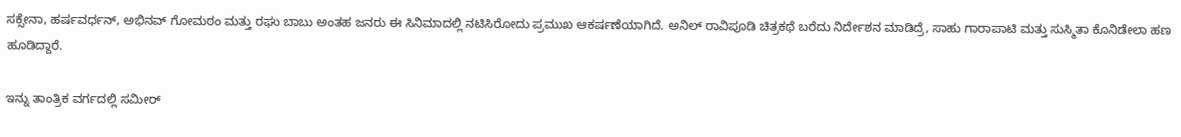ಸಕ್ಸೇನಾ, ಹರ್ಷವರ್ಧನ್, ಅಭಿನವ್ ಗೋಮಠಂ ಮತ್ತು ರಘು ಬಾಬು ಅಂತಹ ಜನರು ಈ ಸಿನಿಮಾದಲ್ಲಿ ನಟಿಸಿರೋದು ಪ್ರಮುಖ ಆಕರ್ಷಣೆಯಾಗಿದೆ. ಅನಿಲ್ ರಾವಿಪೂಡಿ ಚಿತ್ರಕಥೆ ಬರೆದು ನಿರ್ದೇಶನ ಮಾಡಿದ್ರೆ, ಸಾಹು ಗಾರಾಪಾಟಿ ಮತ್ತು ಸುಸ್ಮಿತಾ ಕೊನಿಡೇಲಾ ಹಣ ಹೂಡಿದ್ದಾರೆ.

ಇನ್ನು ತಾಂತ್ರಿಕ ವರ್ಗದಲ್ಲಿ ಸಮೀರ್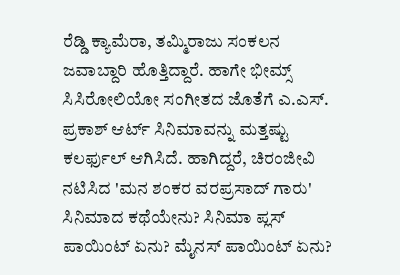ರೆಡ್ಡಿ ಕ್ಯಾಮೆರಾ, ತಮ್ಮಿರಾಜು ಸಂಕಲನ ಜವಾಬ್ದಾರಿ ಹೊತ್ತಿದ್ದಾರೆ. ಹಾಗೇ ಭೀಮ್ಸ್ ಸಿಸಿರೋಲಿಯೋ ಸಂಗೀತದ ಜೊತೆಗೆ ಎ.ಎಸ್. ಪ್ರಕಾಶ್ ಆರ್ಟ್ ಸಿನಿಮಾವನ್ನು ಮತ್ತಷ್ಟು ಕಲರ್ಫುಲ್ ಆಗಿಸಿದೆ. ಹಾಗಿದ್ದರೆ, ಚಿರಂಜೀವಿ ನಟಿಸಿದ 'ಮನ ಶಂಕರ ವರಪ್ರಸಾದ್ ಗಾರು' ಸಿನಿಮಾದ ಕಥೆಯೇನು? ಸಿನಿಮಾ ಪ್ಲಸ್ ಪಾಯಿಂಟ್ ಏನು? ಮೈನಸ್ ಪಾಯಿಂಟ್ ಏನು?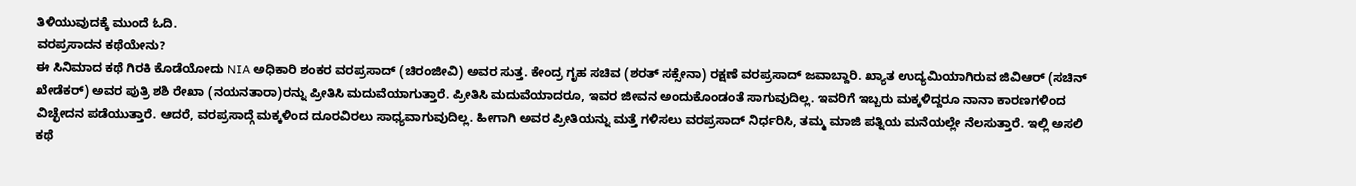ತಿಳಿಯುವುದಕ್ಕೆ ಮುಂದೆ ಓದಿ.
ವರಪ್ರಸಾದನ ಕಥೆಯೇನು?
ಈ ಸಿನಿಮಾದ ಕಥೆ ಗಿರಕಿ ಕೊಡೆಯೋದು NIA ಅಧಿಕಾರಿ ಶಂಕರ ವರಪ್ರಸಾದ್ (ಚಿರಂಜೀವಿ) ಅವರ ಸುತ್ತ. ಕೇಂದ್ರ ಗೃಹ ಸಚಿವ (ಶರತ್ ಸಕ್ಸೇನಾ) ರಕ್ಷಣೆ ವರಪ್ರಸಾದ್ ಜವಾಬ್ದಾರಿ. ಖ್ಯಾತ ಉದ್ಯಮಿಯಾಗಿರುವ ಜಿವಿಆರ್ (ಸಚಿನ್ ಖೇಡೆಕರ್) ಅವರ ಪುತ್ರಿ ಶಶಿ ರೇಖಾ (ನಯನತಾರಾ)ರನ್ನು ಪ್ರೀತಿಸಿ ಮದುವೆಯಾಗುತ್ತಾರೆ. ಪ್ರೀತಿಸಿ ಮದುವೆಯಾದರೂ, ಇವರ ಜೀವನ ಅಂದುಕೊಂಡಂತೆ ಸಾಗುವುದಿಲ್ಲ. ಇವರಿಗೆ ಇಬ್ಬರು ಮಕ್ಕಳಿದ್ದರೂ ನಾನಾ ಕಾರಣಗಳಿಂದ ವಿಚ್ಛೇದನ ಪಡೆಯುತ್ತಾರೆ. ಆದರೆ, ವರಪ್ರಸಾದ್ಗೆ ಮಕ್ಕಳಿಂದ ದೂರವಿರಲು ಸಾಧ್ಯವಾಗುವುದಿಲ್ಲ. ಹೀಗಾಗಿ ಅವರ ಪ್ರೀತಿಯನ್ನು ಮತ್ತೆ ಗಳಿಸಲು ವರಪ್ರಸಾದ್ ನಿರ್ಧರಿಸಿ, ತಮ್ಮ ಮಾಜಿ ಪತ್ನಿಯ ಮನೆಯಲ್ಲೇ ನೆಲಸುತ್ತಾರೆ. ಇಲ್ಲಿ ಅಸಲಿ ಕಥೆ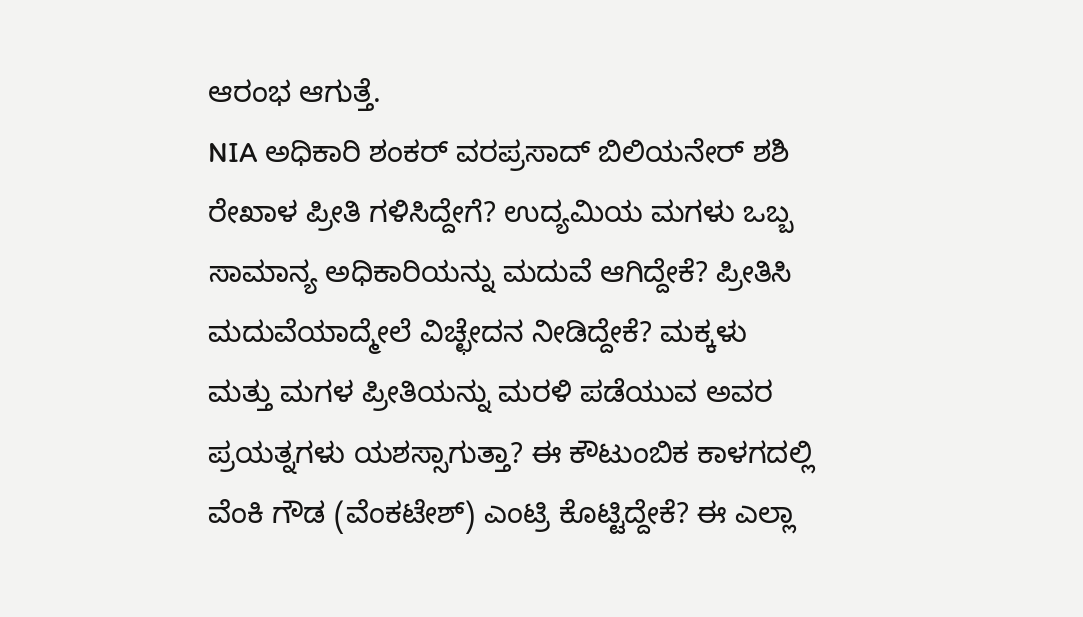ಆರಂಭ ಆಗುತ್ತೆ.
NIA ಅಧಿಕಾರಿ ಶಂಕರ್ ವರಪ್ರಸಾದ್ ಬಿಲಿಯನೇರ್ ಶಶಿ ರೇಖಾಳ ಪ್ರೀತಿ ಗಳಿಸಿದ್ದೇಗೆ? ಉದ್ಯಮಿಯ ಮಗಳು ಒಬ್ಬ ಸಾಮಾನ್ಯ ಅಧಿಕಾರಿಯನ್ನು ಮದುವೆ ಆಗಿದ್ದೇಕೆ? ಪ್ರೀತಿಸಿ ಮದುವೆಯಾದ್ಮೇಲೆ ವಿಚ್ಛೇದನ ನೀಡಿದ್ದೇಕೆ? ಮಕ್ಕಳು ಮತ್ತು ಮಗಳ ಪ್ರೀತಿಯನ್ನು ಮರಳಿ ಪಡೆಯುವ ಅವರ ಪ್ರಯತ್ನಗಳು ಯಶಸ್ಸಾಗುತ್ತಾ? ಈ ಕೌಟುಂಬಿಕ ಕಾಳಗದಲ್ಲಿ ವೆಂಕಿ ಗೌಡ (ವೆಂಕಟೇಶ್) ಎಂಟ್ರಿ ಕೊಟ್ಟಿದ್ದೇಕೆ? ಈ ಎಲ್ಲಾ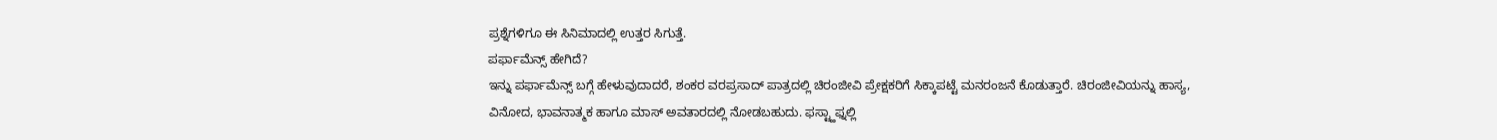ಪ್ರಶ್ನೆಗಳಿಗೂ ಈ ಸಿನಿಮಾದಲ್ಲಿ ಉತ್ತರ ಸಿಗುತ್ತೆ.
ಪರ್ಫಾಮೆನ್ಸ್ ಹೇಗಿದೆ?
ಇನ್ನು ಪರ್ಫಾಮೆನ್ಸ್ ಬಗ್ಗೆ ಹೇಳುವುದಾದರೆ, ಶಂಕರ ವರಪ್ರಸಾದ್ ಪಾತ್ರದಲ್ಲಿ ಚಿರಂಜೀವಿ ಪ್ರೇಕ್ಷಕರಿಗೆ ಸಿಕ್ಕಾಪಟ್ಟೆ ಮನರಂಜನೆ ಕೊಡುತ್ತಾರೆ. ಚಿರಂಜೀವಿಯನ್ನು ಹಾಸ್ಯ, ವಿನೋದ, ಭಾವನಾತ್ಮಕ ಹಾಗೂ ಮಾಸ್ ಅವತಾರದಲ್ಲಿ ನೋಡಬಹುದು. ಫಸ್ಟ್ಹಾಫ್ನಲ್ಲಿ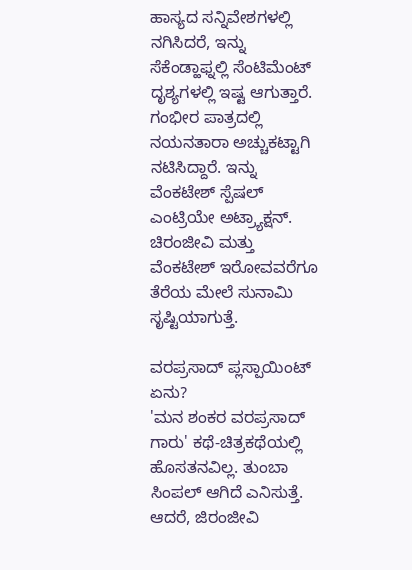ಹಾಸ್ಯದ ಸನ್ನಿವೇಶಗಳಲ್ಲಿ ನಗಿಸಿದರೆ, ಇನ್ನು ಸೆಕೆಂಡ್ಹಾಫ್ನಲ್ಲಿ ಸೆಂಟಿಮೆಂಟ್ ದೃಶ್ಯಗಳಲ್ಲಿ ಇಷ್ಟ ಆಗುತ್ತಾರೆ. ಗಂಭೀರ ಪಾತ್ರದಲ್ಲಿ ನಯನತಾರಾ ಅಚ್ಚುಕಟ್ಟಾಗಿ ನಟಿಸಿದ್ದಾರೆ. ಇನ್ನು ವೆಂಕಟೇಶ್ ಸ್ಪೆಷಲ್ ಎಂಟ್ರಿಯೇ ಅಟ್ರ್ಯಾಕ್ಷನ್. ಚಿರಂಜೀವಿ ಮತ್ತು ವೆಂಕಟೇಶ್ ಇರೋವವರೆಗೂ ತೆರೆಯ ಮೇಲೆ ಸುನಾಮಿ ಸೃಷ್ಟಿಯಾಗುತ್ತೆ.

ವರಪ್ರಸಾದ್ ಪ್ಲಸ್ಪಾಯಿಂಟ್ ಏನು?
'ಮನ ಶಂಕರ ವರಪ್ರಸಾದ್ ಗಾರು' ಕಥೆ-ಚಿತ್ರಕಥೆಯಲ್ಲಿ ಹೊಸತನವಿಲ್ಲ. ತುಂಬಾ ಸಿಂಪಲ್ ಆಗಿದೆ ಎನಿಸುತ್ತೆ. ಆದರೆ, ಜಿರಂಜೀವಿ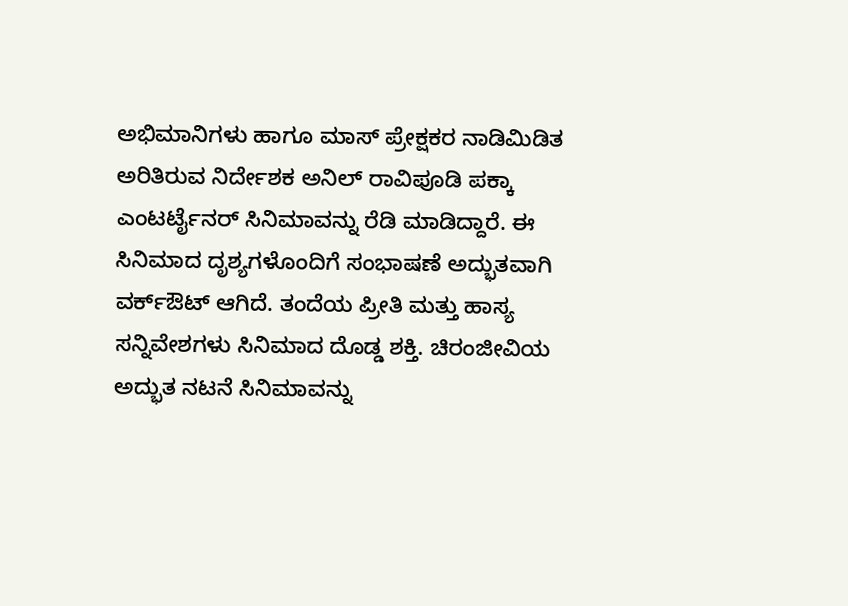ಅಭಿಮಾನಿಗಳು ಹಾಗೂ ಮಾಸ್ ಪ್ರೇಕ್ಷಕರ ನಾಡಿಮಿಡಿತ ಅರಿತಿರುವ ನಿರ್ದೇಶಕ ಅನಿಲ್ ರಾವಿಪೂಡಿ ಪಕ್ಕಾ ಎಂಟರ್ಟೈನರ್ ಸಿನಿಮಾವನ್ನು ರೆಡಿ ಮಾಡಿದ್ದಾರೆ. ಈ ಸಿನಿಮಾದ ದೃಶ್ಯಗಳೊಂದಿಗೆ ಸಂಭಾಷಣೆ ಅದ್ಭುತವಾಗಿ ವರ್ಕ್ಔಟ್ ಆಗಿದೆ. ತಂದೆಯ ಪ್ರೀತಿ ಮತ್ತು ಹಾಸ್ಯ ಸನ್ನಿವೇಶಗಳು ಸಿನಿಮಾದ ದೊಡ್ಡ ಶಕ್ತಿ. ಚಿರಂಜೀವಿಯ ಅದ್ಭುತ ನಟನೆ ಸಿನಿಮಾವನ್ನು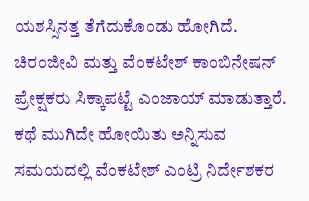ಯಶಸ್ಸಿನತ್ತ ತೆಗೆದುಕೊಂಡು ಹೋಗಿದೆ.
ಚಿರಂಜೀವಿ ಮತ್ತು ವೆಂಕಟೇಶ್ ಕಾಂಬಿನೇಷನ್ ಪ್ರೇಕ್ಷಕರು ಸಿಕ್ಕಾಪಟ್ಟೆ ಎಂಜಾಯ್ ಮಾಡುತ್ತಾರೆ. ಕಥೆ ಮುಗಿದೇ ಹೋಯಿತು ಅನ್ನಿಸುವ ಸಮಯದಲ್ಲಿ ವೆಂಕಟೇಶ್ ಎಂಟ್ರಿ ನಿರ್ದೇಶಕರ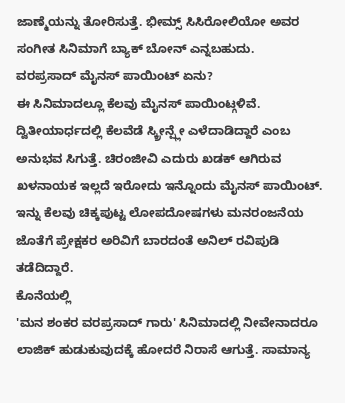ಜಾಣ್ಮೆಯನ್ನು ತೋರಿಸುತ್ತೆ. ಭೀಮ್ಸ್ ಸಿಸಿರೋಲಿಯೋ ಅವರ ಸಂಗೀತ ಸಿನಿಮಾಗೆ ಬ್ಯಾಕ್ ಬೋನ್ ಎನ್ನಬಹುದು.
ವರಪ್ರಸಾದ್ ಮೈನಸ್ ಪಾಯಿಂಟ್ ಏನು?
ಈ ಸಿನಿಮಾದಲ್ಲೂ ಕೆಲವು ಮೈನಸ್ ಪಾಯಿಂಟ್ಗಳಿವೆ. ದ್ವಿತೀಯಾರ್ಧದಲ್ಲಿ ಕೆಲವೆಡೆ ಸ್ಕ್ರೀನ್ಪ್ಲೇ ಎಳೆದಾಡಿದ್ದಾರೆ ಎಂಬ ಅನುಭವ ಸಿಗುತ್ತೆ. ಚಿರಂಜೀವಿ ಎದುರು ಖಡಕ್ ಆಗಿರುವ ಖಳನಾಯಕ ಇಲ್ಲದೆ ಇರೋದು ಇನ್ನೊಂದು ಮೈನಸ್ ಪಾಯಿಂಟ್. ಇನ್ನು ಕೆಲವು ಚಿಕ್ಕಪುಟ್ಟ ಲೋಪದೋಷಗಳು ಮನರಂಜನೆಯ ಜೊತೆಗೆ ಪ್ರೇಕ್ಷಕರ ಅರಿವಿಗೆ ಬಾರದಂತೆ ಅನಿಲ್ ರವಿಪುಡಿ ತಡೆದಿದ್ದಾರೆ.
ಕೊನೆಯಲ್ಲಿ
'ಮನ ಶಂಕರ ವರಪ್ರಸಾದ್ ಗಾರು' ಸಿನಿಮಾದಲ್ಲಿ ನೀವೇನಾದರೂ ಲಾಜಿಕ್ ಹುಡುಕುವುದಕ್ಕೆ ಹೋದರೆ ನಿರಾಸೆ ಆಗುತ್ತೆ. ಸಾಮಾನ್ಯ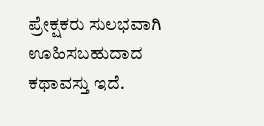ಪ್ರೇಕ್ಷಕರು ಸುಲಭವಾಗಿ ಊಹಿಸಬಹುದಾದ ಕಥಾವಸ್ತು ಇದೆ.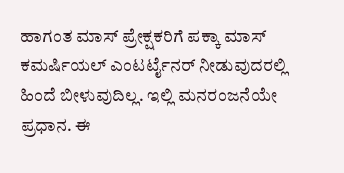ಹಾಗಂತ ಮಾಸ್ ಪ್ರೇಕ್ಷಕರಿಗೆ ಪಕ್ಕಾ ಮಾಸ್ ಕಮರ್ಷಿಯಲ್ ಎಂಟರ್ಟೈನರ್ ನೀಡುವುದರಲ್ಲಿ ಹಿಂದೆ ಬೀಳುವುದಿಲ್ಲ. ಇಲ್ಲಿ ಮನರಂಜನೆಯೇ ಪ್ರಧಾನ. ಈ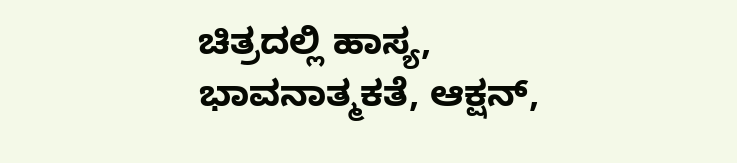ಚಿತ್ರದಲ್ಲಿ ಹಾಸ್ಯ, ಭಾವನಾತ್ಮಕತೆ, ಆಕ್ಷನ್,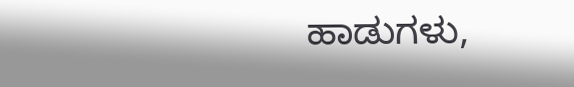ಹಾಡುಗಳು,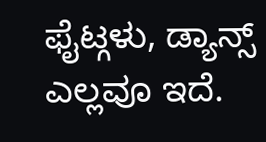ಫೈಟ್ಗಳು, ಡ್ಯಾನ್ಸ್ ಎಲ್ಲವೂ ಇದೆ.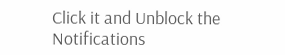Click it and Unblock the Notifications